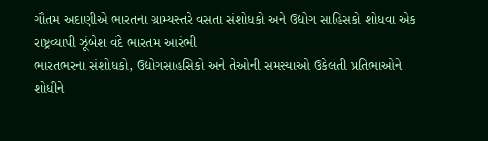ગૌતમ અદાણીએ ભારતના ગ્રામ્યસ્તરે વસતા સંશોધકો અને ઉદ્યોગ સાહિસકો શોધવા એક રાષ્ટ્રવ્યાપી ઝૂંબેશ વંદે ભારતમ આરંભી
ભારતભરના સંશોધકો, ઉદ્યોગસાહસિકો અને તેઓની સમસ્યાઓ ઉકેલતી પ્રતિભાઓને શોધીને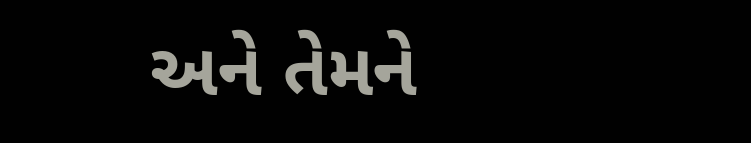અને તેમને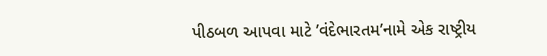પીઠબળ આપવા માટે ’વંદેભારતમ’નામે એક રાષ્ટ્રીય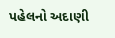પહેલનો અદાણી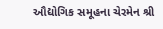ઔદ્યોગિક સમૂહના ચેરમેન શ્રી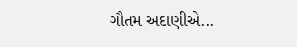ગૌતમ અદાણીએ...